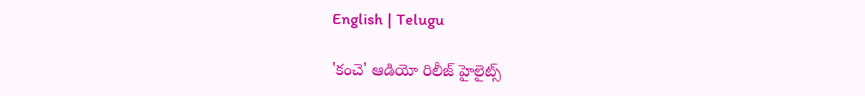English | Telugu

'కంచె' ఆడియో రిలీజ్ హైలైట్స్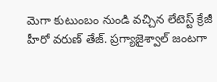మెగా కుటుంబం నుండి వచ్చిన లేటెస్ట్ క్రేజీ హీరో వరుణ్ తేజ్. ప్రగ్యాజైశ్వాల్‌ జంటగా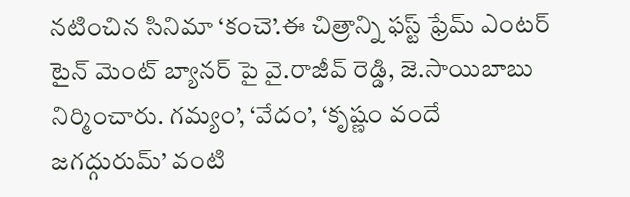నటించిన సినిమా ‘కంచె’.ఈ చిత్రాన్ని ఫస్ట్‌ ఫ్రేమ్‌ ఎంటర్‌ టైన్‌ మెంట్‌ బ్యానర్‌ పై వై.రాజీవ్‌ రెడ్డి, జె.సాయిబాబు నిర్మించారు. గమ్యం’, ‘వేదం’, ‘కృష్ణం వందే జగద్గురుమ్’ వంటి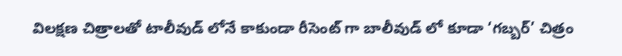విలక్షణ చిత్రాలతో టాలీవుడ్ లోనే కాకుండా రీసెంట్ గా బాలీవుడ్ లో కూడా ‘గబ్బర్’ చిత్రం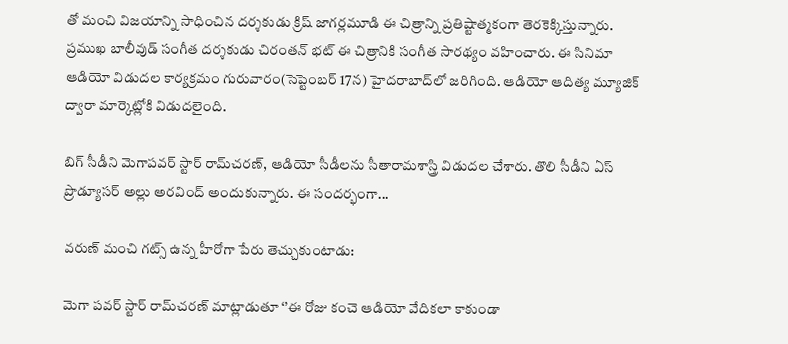తో మంచి విజయాన్ని సాధించిన దర్శకుడు క్రిష్ జాగర్లమూడి ఈ చిత్రాన్ని ప్రతిష్టాత్మకంగా తెరకెక్కిస్తున్నారు. ప్రముఖ బాలీవుడ్ సంగీత దర్శకుడు చిరంతన్‌ భట్‌ ఈ చిత్రానికి సంగీత సారథ్యం వహించారు. ఈ సినిమా ఆడియో విడుదల కార్యక్రమం గురువారం(సెప్టెంబర్ 17న) హైదరాబాద్‌లో జరిగింది. ఆడియో ఆదిత్య మ్యూజిక్ ద్వారా మార్కెట్లోకి విడుదలైంది.

బిగ్‌ సీడీని మెగాపవర్ స్టార్ రామ్‌చరణ్‌, ఆడియో సీడీలను సీతారామశాస్త్రి విడుదల చేశారు. తొలి సీడీని ఏస్ ప్రొడ్యూసర్ అల్లు అరవింద్‌ అందుకున్నారు. ఈ సందర్భంగా...

వరుణ్ మంచి గట్స్ ఉన్న హీరోగా పేరు తెచ్చుకుంటాడు:

మెగా పవర్ స్టార్ రామ్‌చరణ్‌ మాట్లాడుతూ ‘’ఈ రోజు కంచె ఆడియో వేదికలా కాకుండా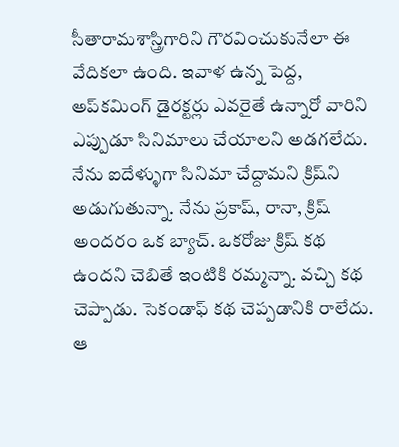సీతారామశాస్త్రిగారిని గౌరవించుకునేలా ఈ వేదికలా ఉంది. ఇవాళ ఉన్న పెద్ద, అప్‌కమింగ్‌ డైరక్టర్లు ఎవరైతే ఉన్నారో వారిని ఎప్పుడూ సినిమాలు చేయాలని అడగలేదు. నేను ఐదేళ్ళుగా సినిమా చేద్దామని క్రిష్‌ని అడుగుతున్నా. నేను ప్రకాష్‌, రానా, క్రిష్‌ అందరం ఒక బ్యాచ్‌. ఒకరోజు క్రిష్‌ కథ ఉందని చెబితే ఇంటికి రమ్మన్నా. వచ్చి కథ చెప్పాడు. సెకండాఫ్‌ కథ చెప్పడానికి రాలేదు. ఆ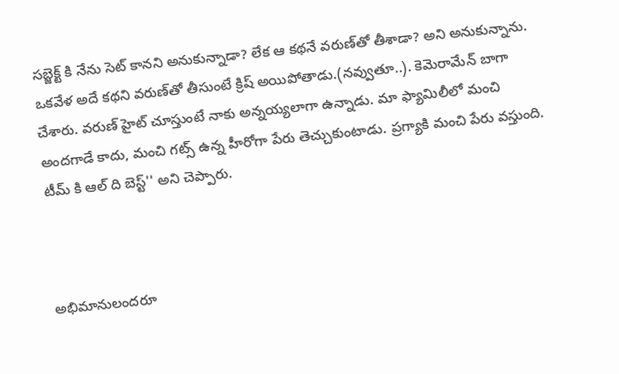సబ్జెక్ట్ కి నేను సెట్‌ కానని అనుకున్నాడా? లేక ఆ కథనే వరుణ్‌తో తీశాడా? అని అనుకున్నాను. ఒకవేళ అదే కథని వరుణ్‌తో తీసుంటే క్రిష్‌ అయిపోతాడు.(నవ్వుతూ..). కెమెరామేన్‌ బాగా చేశారు. వరుణ్‌ హైట్‌ చూస్తుంటే నాకు అన్నయ్యలాగా ఉన్నాడు. మా ఫ్యామిలీలో మంచి అందగాడే కాదు, మంచి గట్స్‌ ఉన్న హీరోగా పేరు తెచ్చుకుంటాడు. ప్రగ్యాకి మంచి పేరు వస్తుంది. టీమ్ కి ఆల్ ది బెస్ట్'' అని చెప్పారు.



అభిమానులందరూ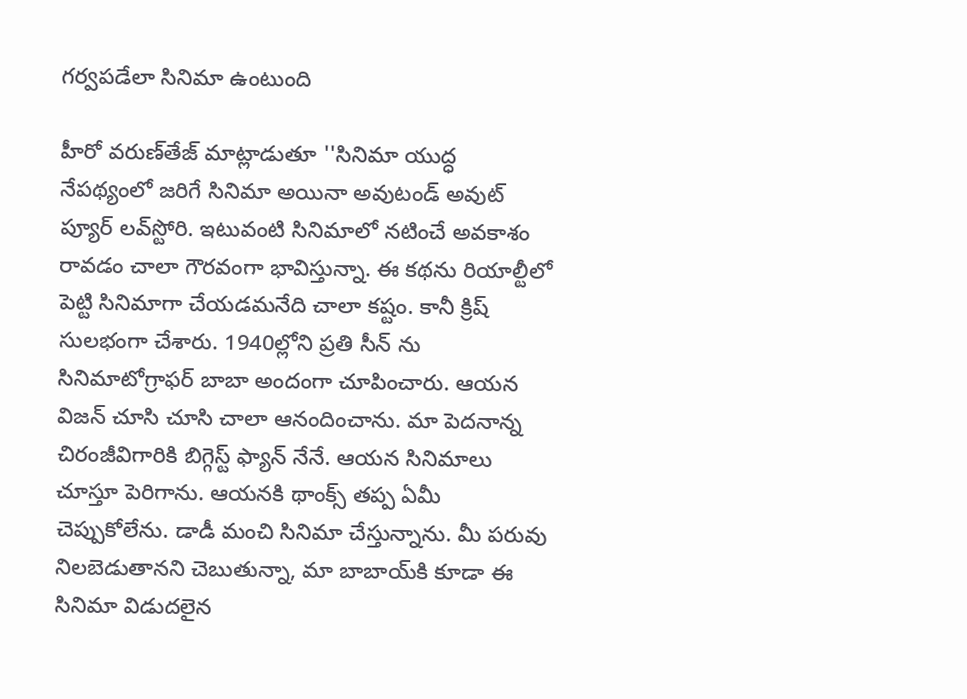గర్వపడేలా సినిమా ఉంటుంది

హీరో వరుణ్‌తేజ్‌ మాట్లాడుతూ ''సినిమా యుద్ధ నేపథ్యంలో జరిగే సినిమా అయినా అవుటండ్ అవుట్ ప్యూర్‌ లవ్‌స్టోరి. ఇటువంటి సినిమాలో నటించే అవకాశం రావడం చాలా గౌరవంగా భావిస్తున్నా. ఈ కథను రియాల్టీలో పెట్టి సినిమాగా చేయడమనేది చాలా కష్టం. కానీ క్రిష్ సులభంగా చేశారు. 1940ల్లోని ప్రతి సీన్ ను సినిమాటోగ్రాఫర్ బాబా అందంగా చూపించారు. ఆయన విజన్ చూసి చూసి చాలా ఆనందించాను. మా పెదనాన్న చిరంజీవిగారికి బిగ్గెస్ట్‌ ఫ్యాన్‌ నేనే. ఆయన సినిమాలు చూస్తూ పెరిగాను. ఆయనకి థాంక్స్‌ తప్ప ఏమీ చెప్పుకోలేను. డాడీ మంచి సినిమా చేస్తున్నాను. మీ పరువు నిలబెడుతానని చెబుతున్నా, మా బాబాయ్‌కి కూడా ఈ సినిమా విడుదలైన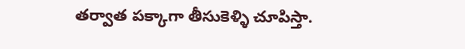తర్వాత పక్కాగా తీసుకెళ్ళి చూపిస్తా.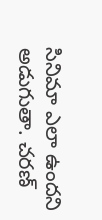సినిమా ఎలా ఉందని అడుగుతా. చరణ్‌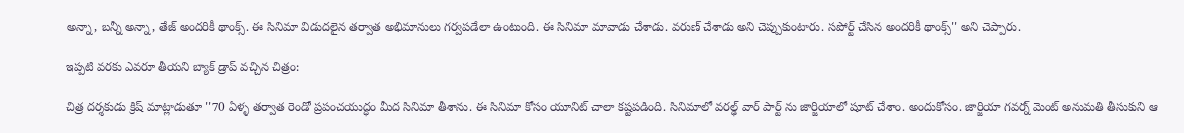అన్నా, బన్నీ అన్నా, తేజ్‌ అందరికీ థాంక్స్‌. ఈ సినిమా విడుదలైన తర్వాత అభిమానులు గర్వపడేలా ఉంటుంది. ఈ సినిమా మావాడు చేశాడు. వరుణ్‌ చేశాడు అని చెప్పుకుంటారు. సపోర్ట్ చేసిన అందరికీ థాంక్స్'' అని చెప్పారు.

ఇప్పటి వరకు ఎవరూ తీయని బ్యాక్ డ్రాప్ వచ్చిన చిత్రం:

చిత్ర దర్శకుడు క్రిష్‌ మాట్లాడుతూ ''70 ఏళ్ళ తర్వాత రెండో ప్రపంచయుద్ధం మీద సినిమా తీశాను. ఈ సినిమా కోసం యూనిట్ చాలా కష్టపడింది. సినిమాలో వరల్ఢ్ వార్ పార్ట్ ను జార్జియాలో షూట్ చేశాం. అందుకోసం. జార్జియా గవర్న్ మెంట్‌ అనుమతి తీసుకుని ఆ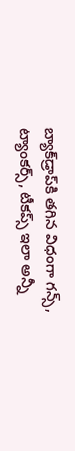బ్యాక్‌డ్రాప్‌కి తగిన విధంగా గన్స్‌, ట్యాంకర్స్‌, టీకప్స్‌ ఇలా అన్నీ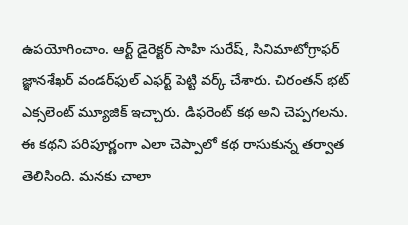ఉపయోగించాం. ఆర్ట్‌ డైరెక్టర్‌ సాహి సురేష్‌, సినిమాటోగ్రాఫర్‌ జ్ఞానశేఖర్‌ వండర్‌ఫుల్‌ ఎఫర్ట్‌ పెట్టి వర్క్‌ చేశారు. చిరంతన్‌ భట్‌ ఎక్సలెంట్ మ్యూజిక్ ఇచ్చారు. డిఫరెంట్ కథ అని చెప్పగలను. ఈ కథని పరిపూర్ణంగా ఎలా చెప్పాలో కథ రాసుకున్న తర్వాత తెలిసింది. మనకు చాలా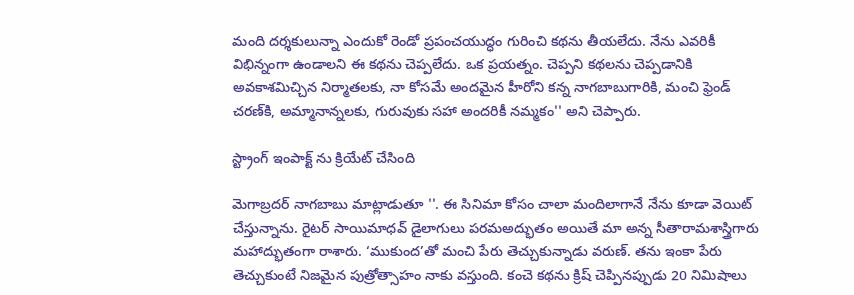మంది దర్శకులున్నా ఎందుకో రెండో ప్రపంచయుద్ధం గురించి కథను తీయలేదు. నేను ఎవరికీ విభిన్నంగా ఉండాలని ఈ కథను చెప్పలేదు. ఒక ప్రయత్నం. చెప్పని కథలను చెప్పడానికి అవకాశమిచ్చిన నిర్మాతలకు, నా కోసమే అందమైన హీరోని కన్న నాగబాబుగారికి, మంచి ఫ్రెండ్‌ చరణ్‌కి, అమ్మానాన్నలకు, గురువుకు సహా అందరికీ నమ్మకం'' అని చెప్పారు.

స్ట్రాంగ్ ఇంపాక్ట్ ను క్రియేట్ చేసింది

మెగాబ్రదర్ నాగబాబు మాట్లాడుతూ ''. ఈ సినిమా కోసం చాలా మందిలాగానే నేను కూడా వెయిట్‌ చేస్తున్నాను. రైటర్ సాయిమాధవ్‌ డైలాగులు పరమఅద్భుతం అయితే మా అన్న సీతారామశాస్త్రిగారు మహాద్భుతంగా రాశారు. ‘ముకుంద’తో మంచి పేరు తెచ్చుకున్నాడు వరుణ్‌. తను ఇంకా పేరు తెచ్చుకుంటే నిజమైన పుత్రోత్సాహం నాకు వస్తుంది. కంచె కథను క్రిష్‌ చెప్పినప్పుడు 20 నిమిషాలు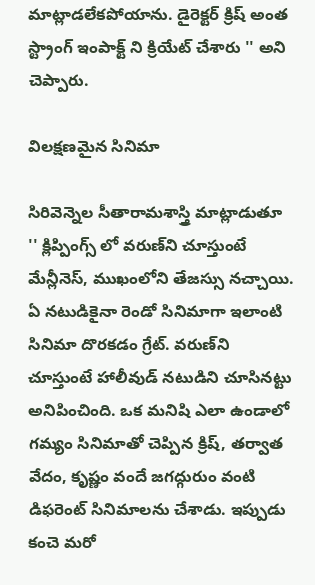మాట్లాడలేకపోయాను. డైరెక్టర్ క్రిష్ అంత స్ట్రాంగ్‌ ఇంపాక్ట్ ని క్రియేట్‌ చేశారు '' అని చెప్పారు.

విలక్షణమైన సినిమా

సిరివెన్నెల సీతారామశాస్త్రి మాట్లాడుతూ '' క్లిప్పింగ్స్ లో వరుణ్‌ని చూస్తుంటే మేన్లీనెస్‌, ముఖంలోని తేజస్సు నచ్చాయి. ఏ నటుడికైనా రెండో సినిమాగా ఇలాంటి సినిమా దొరకడం గ్రేట్‌. వరుణ్‌ని చూస్తుంటే హాలీవుడ్‌ నటుడిని చూసినట్టు అనిపించింది. ఒక మనిషి ఎలా ఉండాలో గమ్యం సినిమాతో చెప్పిన క్రిష్, తర్వాత వేదం, కృష్ణం వందే జగద్గురుం వంటి డిఫరెంట్ సినిమాలను చేశాడు. ఇప్పుడు కంచె మరో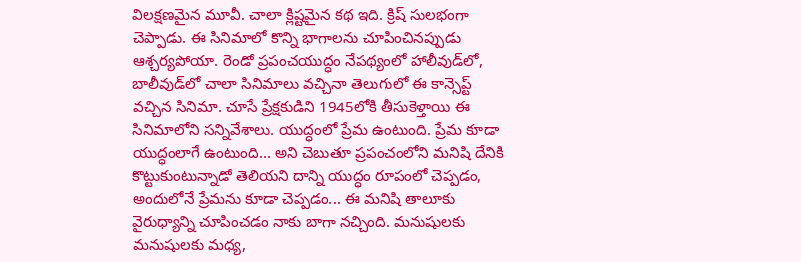విలక్షణమైన మూవీ. చాలా క్లిష్టమైన కథ ఇది. క్రిష్ సులభంగా చెప్పాడు. ఈ సినిమాలో కొన్ని భాగాలను చూపించినప్పుడు ఆశ్చర్యపోయా. రెండో ప్రపంచయుద్ధం నేపథ్యంలో హాలీవుడ్‌లో, బాలీవుడ్‌లో చాలా సినిమాలు వచ్చినా తెలుగులో ఈ కాన్సెప్ట్ వచ్చిన సినిమా. చూసే ప్రేక్షకుడిని 1945లోకి తీసుకెళ్తాయి ఈ సినిమాలోని సన్నివేశాలు. యుద్ధంలో ప్రేమ ఉంటుంది. ప్రేమ కూడా యుద్ధంలాగే ఉంటుంది... అని చెబుతూ ప్రపంచంలోని మనిషి దేనికి కొట్టుకుంటున్నాడో తెలియని దాన్ని యుద్ధం రూపంలో చెప్పడం, అందులోనే ప్రేమను కూడా చెప్పడం... ఈ మనిషి తాలూకు వైరుధ్యాన్ని చూపించడం నాకు బాగా నచ్చింది. మనుషులకు మనుషులకు మధ్య,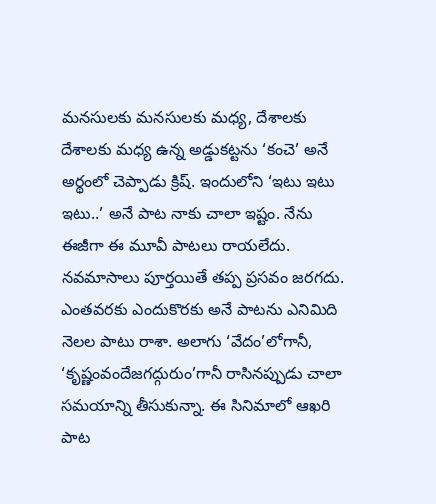మనసులకు మనసులకు మధ్య, దేశాలకు దేశాలకు మధ్య ఉన్న అడ్డుకట్టను ‘కంచె’ అనే అర్థంలో చెప్పాడు క్రిష్‌. ఇందులోని ‘ఇటు ఇటు ఇటు..’ అనే పాట నాకు చాలా ఇష్టం. నేను ఈజీగా ఈ మూవీ పాటలు రాయలేదు. నవమాసాలు పూర్తయితే తప్ప ప్రసవం జరగదు. ఎంతవరకు ఎందుకొరకు అనే పాటను ఎనిమిది నెలల పాటు రాశా. అలాగు ‘వేదం’లోగానీ, ‘కృష్ణంవందేజగద్గురుం’గానీ రాసినప్పుడు చాలా సమయాన్ని తీసుకున్నా. ఈ సినిమాలో ఆఖరి పాట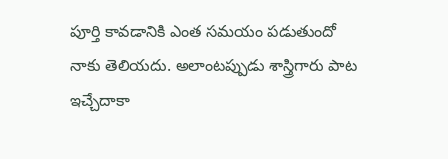పూర్తి కావడానికి ఎంత సమయం పడుతుందో నాకు తెలియదు. అలాంటప్పుడు శాస్త్రిగారు పాట ఇచ్చేదాకా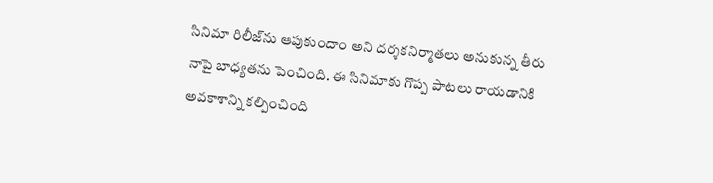సినిమా రిలీజ్‌ను ఆపుకుందాం అని దర్శకనిర్మాతలు అనుకున్న తీరు నాపై బాధ్యతను పెంచింది. ఈ సినిమాకు గొప్ప పాటలు రాయడానికి అవకాశాన్ని కల్పించింది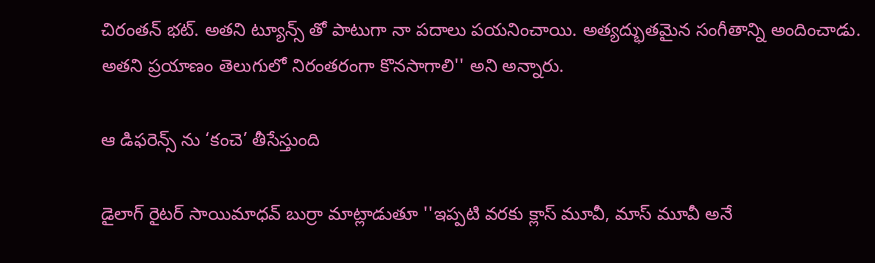చిరంతన్‌ భట్‌. అతని ట్యూన్స్ తో పాటుగా నా పదాలు పయనించాయి. అత్యద్భుతమైన సంగీతాన్ని అందించాడు. అతని ప్రయాణం తెలుగులో నిరంతరంగా కొనసాగాలి'' అని అన్నారు.

ఆ డిఫరెన్స్ ను ‘కంచె’ తీసేస్తుంది

డైలాగ్ రైటర్ సాయిమాధవ్‌ బుర్రా మాట్లాడుతూ ''ఇప్పటి వరకు క్లాస్‌ మూవీ, మాస్‌ మూవీ అనే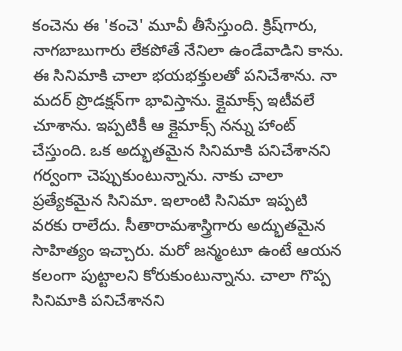కంచెను ఈ 'కంచె' మూవీ తీసేస్తుంది. క్రిష్‌గారు, నాగబాబుగారు లేకపోతే నేనిలా ఉండేవాడిని కాను. ఈ సినిమాకి చాలా భయభక్తులతో పనిచేశాను. నా మదర్‌ ప్రొడక్షన్‌గా భావిస్తాను. క్లైమాక్స్‌ ఇటీవలే చూశాను. ఇప్పటికీ ఆ క్లైమాక్స్‌ నన్ను హాంట్‌ చేస్తుంది. ఒక అద్భుతమైన సినిమాకి పనిచేశానని గర్వంగా చెప్పుకుంటున్నాను. నాకు చాలా ప్రత్యేకమైన సినిమా. ఇలాంటి సినిమా ఇప్పటి వరకు రాలేదు. సీతారామశాస్త్రిగారు అద్భుతమైన సాహిత్యం ఇచ్చారు. మరో జన్మంటూ ఉంటే ఆయన కలంగా పుట్టాలని కోరుకుంటున్నాను. చాలా గొప్ప సినిమాకి పనిచేశానని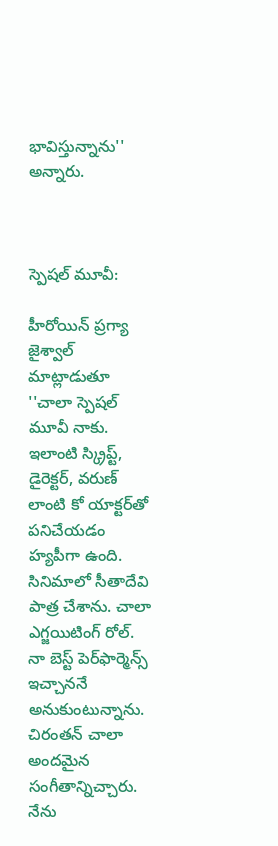భావిస్తున్నాను'' అన్నారు.



స్పెషల్ మూవీ:

హీరోయిన్‌ ప్రగ్యా జైశ్వాల్‌ మాట్లాడుతూ ''చాలా స్పెషల్‌ మూవీ నాకు. ఇలాంటి స్క్రిప్ట్‌, డైరెక్టర్‌, వరుణ్ లాంటి కో యాక్టర్‌తో పనిచేయడం హ్యపీగా ఉంది. సినిమాలో సీతాదేవి పాత్ర చేశాను. చాలా ఎగ్జయిటింగ్‌ రోల్‌. నా బెస్ట్‌ పెర్‌ఫార్మెన్స్‌ ఇచ్చాననే అనుకుంటున్నాను. చిరంతన్‌ చాలా అందమైన సంగీతాన్నిచ్చారు. నేను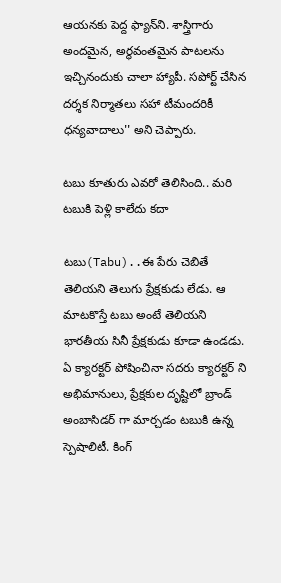ఆయనకు పెద్ద ఫ్యాన్‌ని. శాస్త్రిగారు అందమైన, అర్థవంతమైన పాటలను ఇచ్చినందుకు చాలా హ్యాపీ. సపోర్ట్ చేసిన దర్శక నిర్మాతలు సహా టీమందరికీ ధన్యవాదాలు'' అని చెప్పారు.

టబు కూతురు ఎవరో తెలిసింది.. మరి టబుకి పెళ్లి కాలేదు కదా

టబు(Tabu)..ఈ పేరు చెబితే  తెలియని తెలుగు ప్రేక్షకుడు లేడు. ఆ మాటకొస్తే టబు అంటే తెలియని భారతీయ సినీ ప్రేక్షకుడు కూడా ఉండడు. ఏ క్యారక్టర్ పోషించినా సదరు క్యారక్టర్ ని అభిమానులు, ప్రేక్షకుల దృష్టిలో బ్రాండ్ అంబాసిడర్ గా మార్చడం టబుకి ఉన్న స్పెషాలిటీ. కింగ్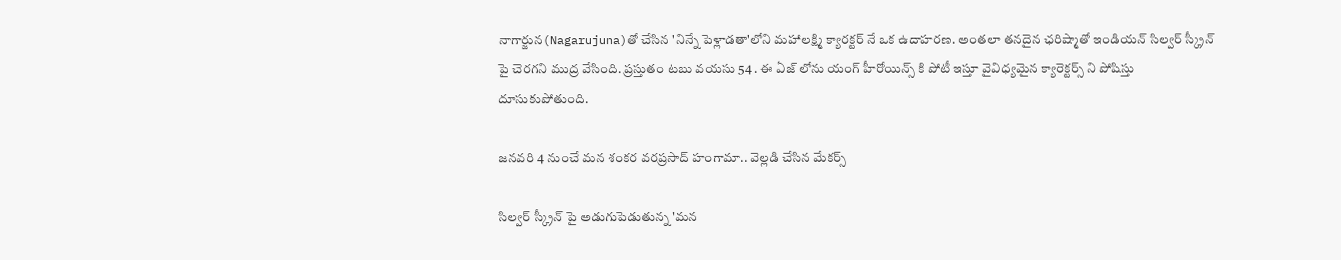నాగార్జున(Nagarujuna)తో చేసిన 'నిన్నే పెళ్లాడతా'లోని మహాలక్ష్మి క్యారక్టర్ నే ఒక ఉదాహరణ. అంతలా తనదైన ఛరిష్మాతో ఇండియన్ సిల్వర్ స్క్రీన్ పై చెరగని ముద్ర వేసింది. ప్రస్తుతం టబు వయసు 54 . ఈ ఏజ్ లోను యంగ్ హీరోయిన్స్ కి పోటీ ఇస్తూ వైవిధ్యమైన క్యారెక్టర్స్ ని పోషిస్తు దూసుకుపోతుంది.

జనవరి 4 నుంచే మన శంకర వరప్రసాద్ హంగామా.. వెల్లడి చేసిన మేకర్స్

సిల్వర్ స్క్రీన్ పై అడుగుపెడుతున్న 'మన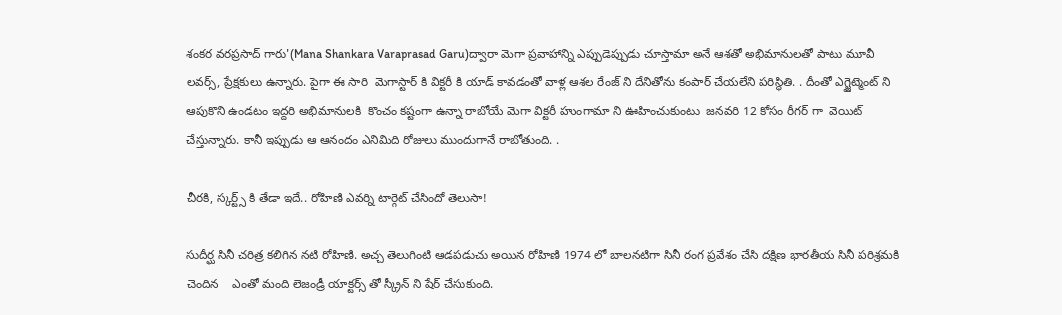శంకర వరప్రసాద్ గారు'(Mana Shankara Varaprasad Garu)ద్వారా మెగా ప్రవాహాన్ని ఎప్పుడెప్పుడు చూస్తామా అనే ఆశతో అభిమానులతో పాటు మూవీ లవర్స్, ప్రేక్షకులు ఉన్నారు. పైగా ఈ సారి  మెగాస్టార్ కి విక్టరీ కి యాడ్ కావడంతో వాళ్ల ఆశల రేంజ్ ని దేనితోను కంపార్ చేయలేని పరిస్థితి. . దీంతో ఎగ్జైట్మెంట్ ని  ఆపుకొని ఉండటం ఇద్దరి అభిమానులకి  కొంచం కష్టంగా ఉన్నా రాబోయే మెగా విక్టరీ హుంగామా ని ఊహించుకుంటు  జనవరి 12 కోసం రీగర్ గా  వెయిట్ చేస్తున్నారు. కానీ ఇప్పుడు ఆ ఆనందం ఎనిమిది రోజులు ముందుగానే రాబోతుంది. .

చీరకి, స్కర్ట్స్ కి తేడా ఇదే.. రోహిణి ఎవర్ని టార్గెట్ చేసిందో తెలుసా!

సుదీర్ఘ సినీ చరిత్ర కలిగిన నటి రోహిణి. అచ్చ తెలుగింటి ఆడపడుచు అయిన రోహిణి 1974 లో బాలనటిగా సినీ రంగ ప్రవేశం చేసి దక్షిణ భారతీయ సినీ పరిశ్రమకి చెందిన    ఎంతో మంది లెజండ్రీ యాక్టర్స్ తో స్క్రీన్ ని షేర్ చేసుకుంది.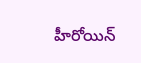హీరోయిన్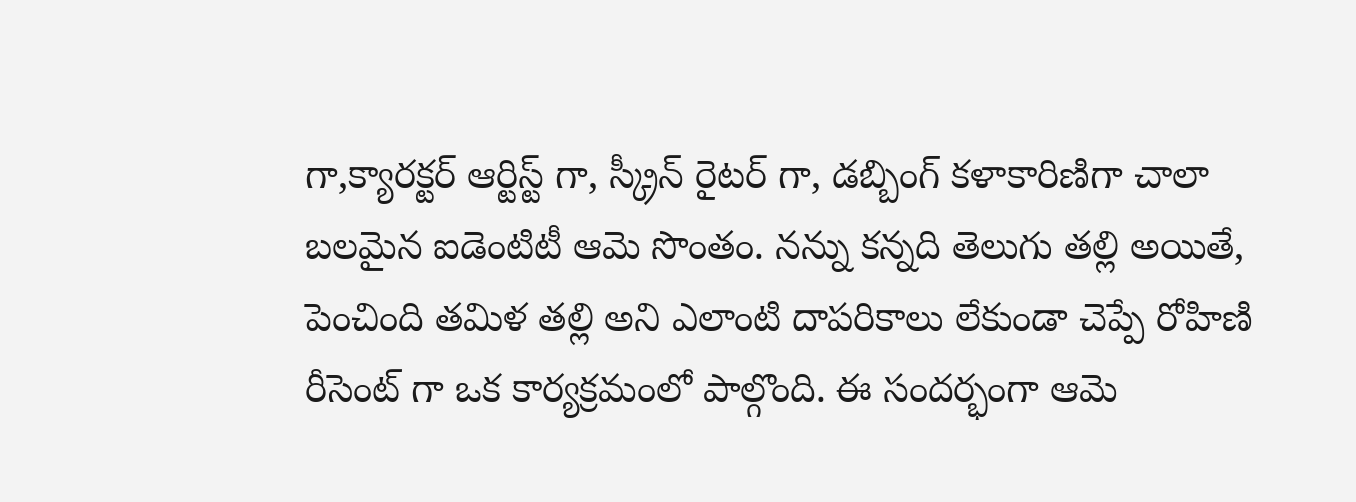గా,క్యారక్టర్ ఆర్టిస్ట్ గా, స్క్రీన్ రైటర్ గా, డబ్బింగ్ కళాకారిణిగా చాలా బలమైన ఐడెంటిటీ ఆమె సొంతం. నన్ను కన్నది తెలుగు తల్లి అయితే, పెంచింది తమిళ తల్లి అని ఎలాంటి దాపరికాలు లేకుండా చెప్పే రోహిణి రీసెంట్ గా ఒక కార్యక్రమంలో పాల్గొంది. ఈ సందర్భంగా ఆమె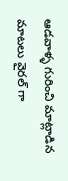ఆడవాళ్ళ గురించి మాట్లాడిన మాటలు వైరల్ గా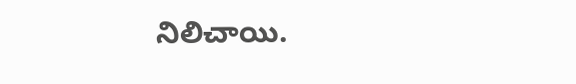నిలిచాయి.